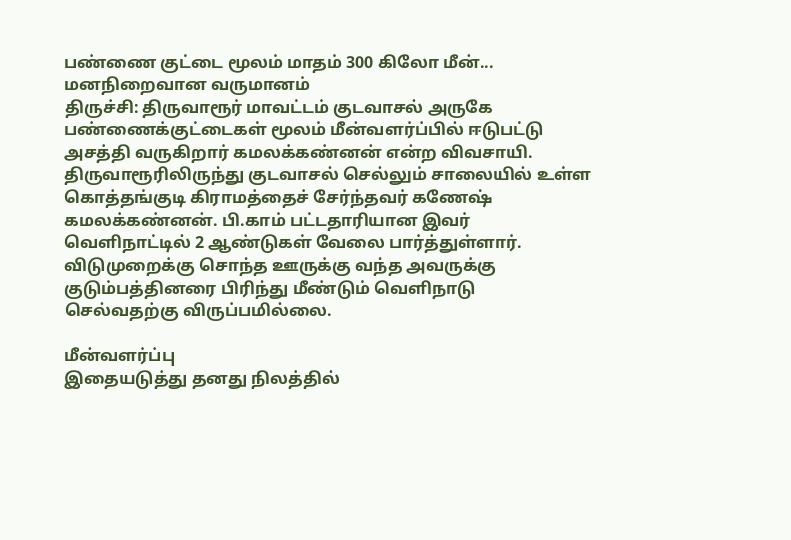பண்ணை குட்டை மூலம் மாதம் 300 கிலோ மீன்... மனநிறைவான வருமானம்
திருச்சி: திருவாரூர் மாவட்டம் குடவாசல் அருகே பண்ணைக்குட்டைகள் மூலம் மீன்வளர்ப்பில் ஈடுபட்டு அசத்தி வருகிறார் கமலக்கண்னன் என்ற விவசாயி.
திருவாரூரிலிருந்து குடவாசல் செல்லும் சாலையில் உள்ள கொத்தங்குடி கிராமத்தைச் சேர்ந்தவர் கணேஷ் கமலக்கண்னன். பி.காம் பட்டதாரியான இவர் வெளிநாட்டில் 2 ஆண்டுகள் வேலை பார்த்துள்ளார்.
விடுமுறைக்கு சொந்த ஊருக்கு வந்த அவருக்கு குடும்பத்தினரை பிரிந்து மீண்டும் வெளிநாடு செல்வதற்கு விருப்பமில்லை.

மீன்வளர்ப்பு
இதையடுத்து தனது நிலத்தில்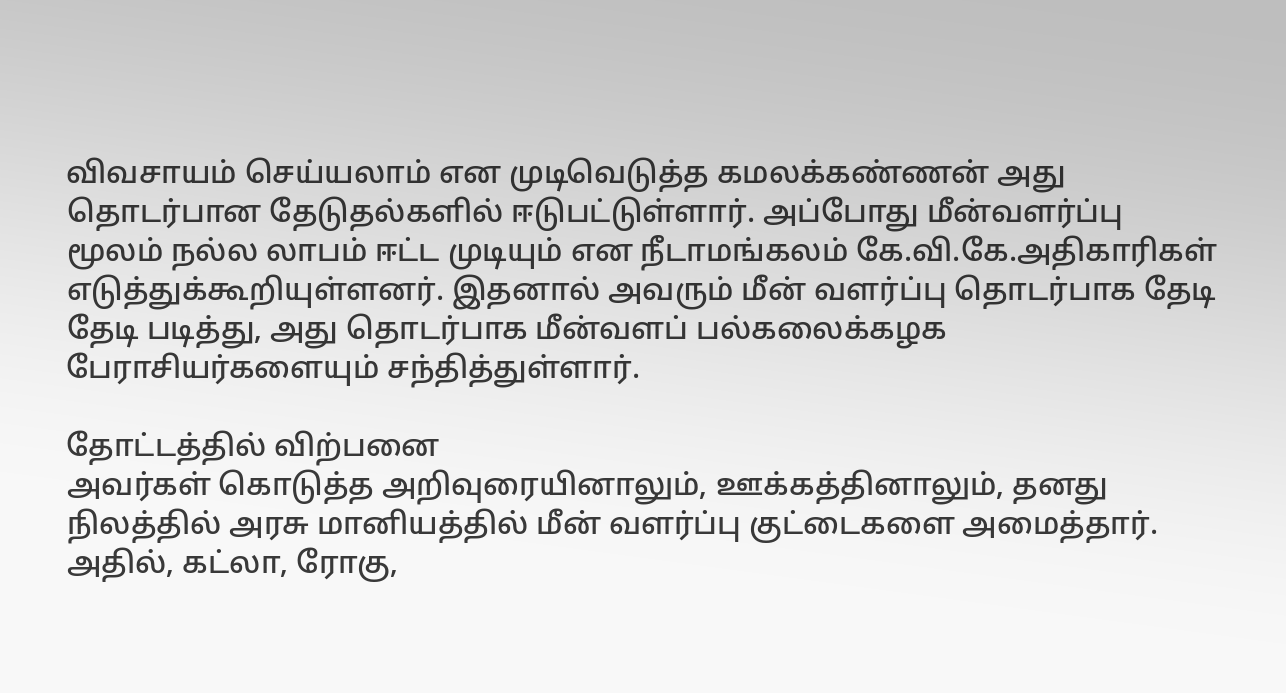விவசாயம் செய்யலாம் என முடிவெடுத்த கமலக்கண்ணன் அது தொடர்பான தேடுதல்களில் ஈடுபட்டுள்ளார். அப்போது மீன்வளர்ப்பு மூலம் நல்ல லாபம் ஈட்ட முடியும் என நீடாமங்கலம் கே.வி.கே.அதிகாரிகள் எடுத்துக்கூறியுள்ளனர். இதனால் அவரும் மீன் வளர்ப்பு தொடர்பாக தேடி தேடி படித்து, அது தொடர்பாக மீன்வளப் பல்கலைக்கழக பேராசியர்களையும் சந்தித்துள்ளார்.

தோட்டத்தில் விற்பனை
அவர்கள் கொடுத்த அறிவுரையினாலும், ஊக்கத்தினாலும், தனது நிலத்தில் அரசு மானியத்தில் மீன் வளர்ப்பு குட்டைகளை அமைத்தார். அதில், கட்லா, ரோகு,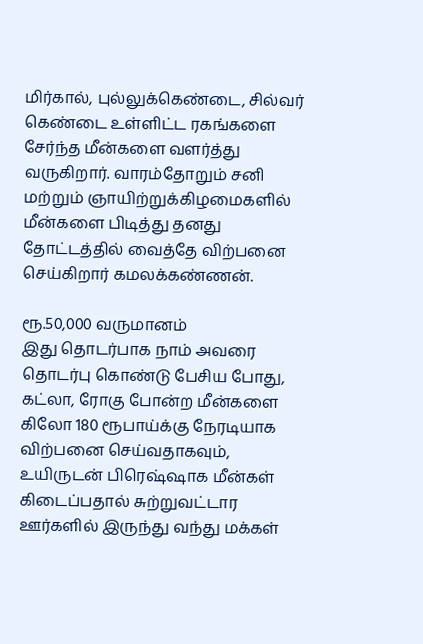மிர்கால், புல்லுக்கெண்டை, சில்வர் கெண்டை உள்ளிட்ட ரகங்களை சேர்ந்த மீன்களை வளர்த்து வருகிறார். வாரம்தோறும் சனி மற்றும் ஞாயிற்றுக்கிழமைகளில் மீன்களை பிடித்து தனது தோட்டத்தில் வைத்தே விற்பனை செய்கிறார் கமலக்கண்ணன்.

ரூ.50,000 வருமானம்
இது தொடர்பாக நாம் அவரை தொடர்பு கொண்டு பேசிய போது, கட்லா, ரோகு போன்ற மீன்களை கிலோ 180 ரூபாய்க்கு நேரடியாக விற்பனை செய்வதாகவும், உயிருடன் பிரெஷ்ஷாக மீன்கள் கிடைப்பதால் சுற்றுவட்டார ஊர்களில் இருந்து வந்து மக்கள்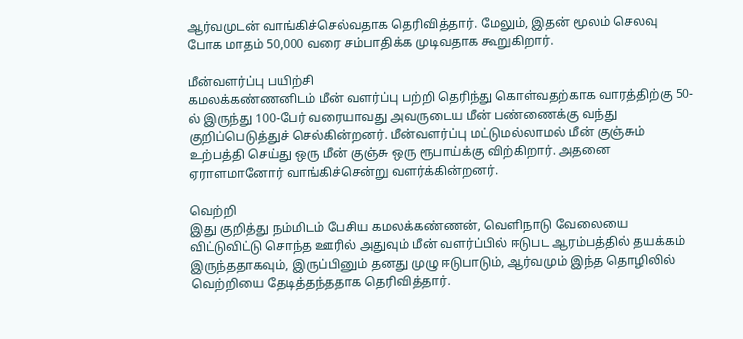ஆர்வமுடன் வாங்கிச்செல்வதாக தெரிவித்தார். மேலும், இதன் மூலம் செலவு போக மாதம் 50,000 வரை சம்பாதிக்க முடிவதாக கூறுகிறார்.

மீன்வளர்ப்பு பயிற்சி
கமலக்கண்ணனிடம் மீன் வளர்ப்பு பற்றி தெரிந்து கொள்வதற்காக வாரத்திற்கு 50-ல் இருந்து 100-பேர் வரையாவது அவருடைய மீன் பண்ணைக்கு வந்து குறிப்பெடுத்துச் செல்கின்றனர். மீன்வளர்ப்பு மட்டுமல்லாமல் மீன் குஞ்சும் உற்பத்தி செய்து ஒரு மீன் குஞ்சு ஒரு ரூபாய்க்கு விற்கிறார். அதனை ஏராளமானோர் வாங்கிச்சென்று வளர்க்கின்றனர்.

வெற்றி
இது குறித்து நம்மிடம் பேசிய கமலக்கண்ணன், வெளிநாடு வேலையை விட்டுவிட்டு சொந்த ஊரில் அதுவும் மீன் வளர்ப்பில் ஈடுபட ஆரம்பத்தில் தயக்கம் இருந்ததாகவும், இருப்பினும் தனது முழு ஈடுபாடும், ஆர்வமும் இந்த தொழிலில் வெற்றியை தேடித்தந்ததாக தெரிவித்தார்.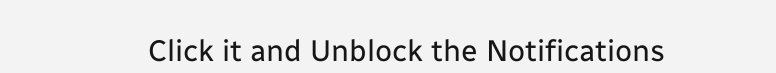Click it and Unblock the Notifications